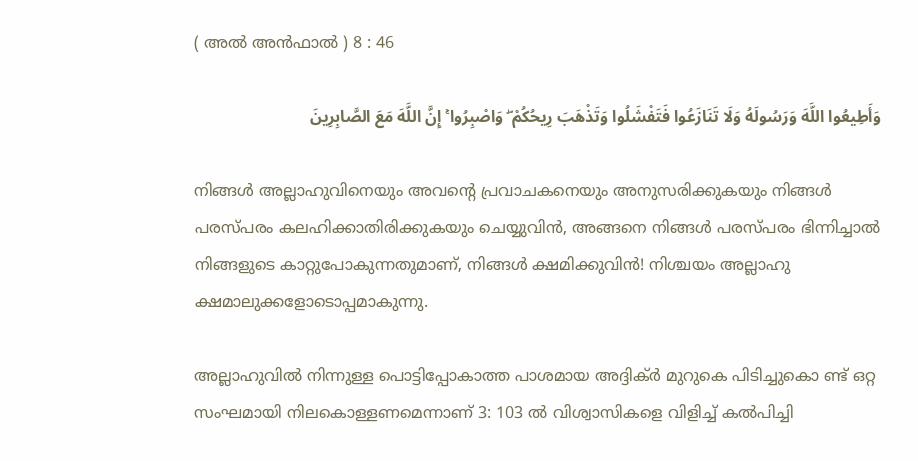( അൽ അന്‍ഫാല്‍ ) 8 : 46

وَأَطِيعُوا اللَّهَ وَرَسُولَهُ وَلَا تَنَازَعُوا فَتَفْشَلُوا وَتَذْهَبَ رِيحُكُمْ ۖ وَاصْبِرُوا ۚ إِنَّ اللَّهَ مَعَ الصَّابِرِينَ

നിങ്ങള്‍ അല്ലാഹുവിനെയും അവന്‍റെ പ്രവാചകനെയും അനുസരിക്കുകയും നിങ്ങള്‍ പരസ്പരം കലഹിക്കാതിരിക്കുകയും ചെയ്യുവിന്‍, അങ്ങനെ നിങ്ങള്‍ പരസ്പരം ഭിന്നിച്ചാല്‍ നിങ്ങളുടെ കാറ്റുപോകുന്നതുമാണ്, നിങ്ങള്‍ ക്ഷമിക്കുവിന്‍! നിശ്ചയം അല്ലാഹു ക്ഷമാലുക്കളോടൊപ്പമാകുന്നു.

അല്ലാഹുവില്‍ നിന്നുള്ള പൊട്ടിപ്പോകാത്ത പാശമായ അദ്ദിക്ര്‍ മുറുകെ പിടിച്ചുകൊ ണ്ട് ഒറ്റ സംഘമായി നിലകൊള്ളണമെന്നാണ് 3: 103 ല്‍ വിശ്വാസികളെ വിളിച്ച് കല്‍പിച്ചി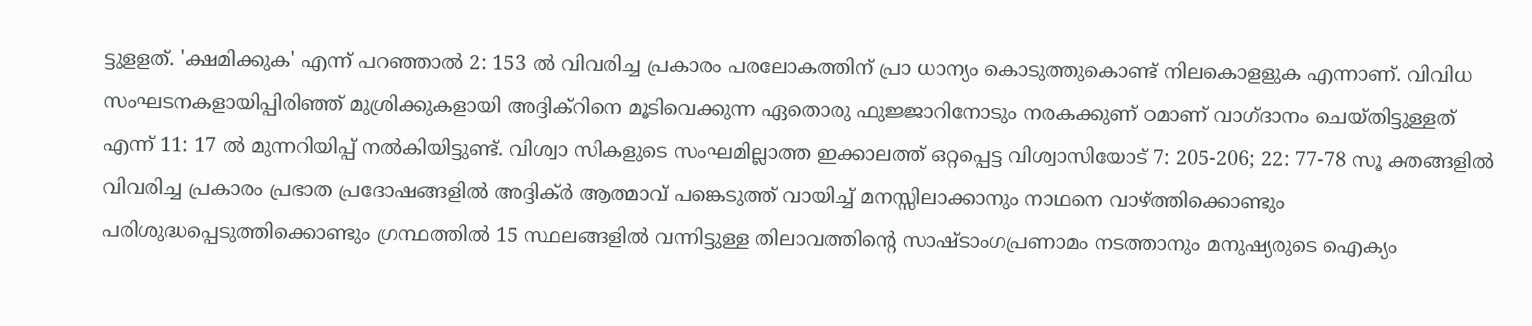ട്ടുളളത്. 'ക്ഷമിക്കുക' എന്ന് പറഞ്ഞാല്‍ 2: 153 ല്‍ വിവരിച്ച പ്രകാരം പരലോകത്തിന് പ്രാ ധാന്യം കൊടുത്തുകൊണ്ട് നിലകൊളളുക എന്നാണ്. വിവിധ സംഘടനകളായിപ്പിരിഞ്ഞ് മുശ്രിക്കുകളായി അദ്ദിക്റിനെ മൂടിവെക്കുന്ന ഏതൊരു ഫുജ്ജാറിനോടും നരകക്കുണ് ഠമാണ് വാഗ്ദാനം ചെയ്തിട്ടുള്ളത് എന്ന് 11: 17 ല്‍ മുന്നറിയിപ്പ് നല്‍കിയിട്ടുണ്ട്. വിശ്വാ സികളുടെ സംഘമില്ലാത്ത ഇക്കാലത്ത് ഒറ്റപ്പെട്ട വിശ്വാസിയോട് 7: 205-206; 22: 77-78 സൂ ക്തങ്ങളില്‍ വിവരിച്ച പ്രകാരം പ്രഭാത പ്രദോഷങ്ങളില്‍ അദ്ദിക്ര്‍ ആത്മാവ് പങ്കെടുത്ത് വായിച്ച് മനസ്സിലാക്കാനും നാഥനെ വാഴ്ത്തിക്കൊണ്ടും പരിശുദ്ധപ്പെടുത്തിക്കൊണ്ടും ഗ്രന്ഥത്തില്‍ 15 സ്ഥലങ്ങളില്‍ വന്നിട്ടുള്ള തിലാവത്തിന്‍റെ സാഷ്ടാംഗപ്രണാമം നടത്താനും മനുഷ്യരുടെ ഐക്യം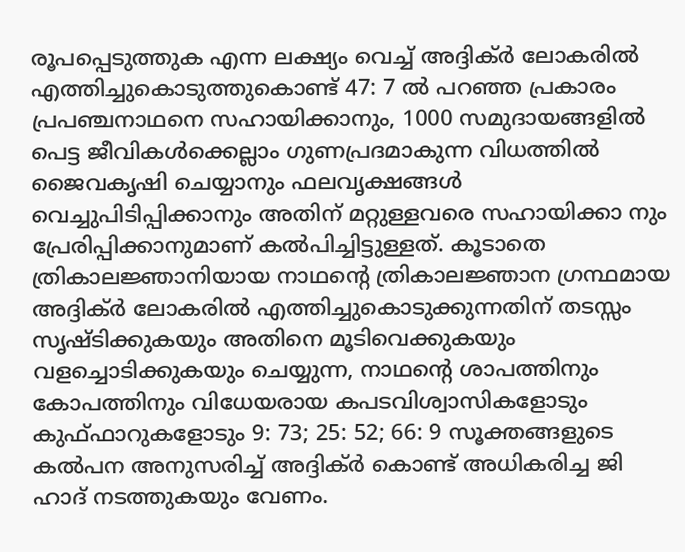രൂപപ്പെടുത്തുക എന്ന ലക്ഷ്യം വെച്ച് അദ്ദിക്ര്‍ ലോകരില്‍ എത്തിച്ചുകൊടുത്തുകൊണ്ട് 47: 7 ല്‍ പറഞ്ഞ പ്രകാരം പ്രപഞ്ചനാഥനെ സഹായിക്കാനും, 1000 സമുദായങ്ങളില്‍ പെട്ട ജീവികള്‍ക്കെല്ലാം ഗുണപ്രദമാകുന്ന വിധത്തില്‍ ജൈവകൃഷി ചെയ്യാനും ഫലവൃക്ഷങ്ങള്‍ വെച്ചുപിടിപ്പിക്കാനും അതിന് മറ്റുള്ളവരെ സഹായിക്കാ നും പ്രേരിപ്പിക്കാനുമാണ് കല്‍പിച്ചിട്ടുള്ളത്. കൂടാതെ ത്രികാലജ്ഞാനിയായ നാഥന്‍റെ ത്രികാലജ്ഞാന ഗ്രന്ഥമായ അദ്ദിക്ര്‍ ലോകരില്‍ എത്തിച്ചുകൊടുക്കുന്നതിന് തടസ്സം സൃഷ്ടിക്കുകയും അതിനെ മൂടിവെക്കുകയും വളച്ചൊടിക്കുകയും ചെയ്യുന്ന, നാഥന്‍റെ ശാപത്തിനും കോപത്തിനും വിധേയരായ കപടവിശ്വാസികളോടും കുഫ്ഫാറുകളോടും 9: 73; 25: 52; 66: 9 സൂക്തങ്ങളുടെ കല്‍പന അനുസരിച്ച് അദ്ദിക്ര്‍ കൊണ്ട് അധികരിച്ച ജി ഹാദ് നടത്തുകയും വേണം.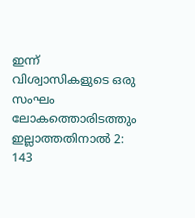ഇന്ന് വിശ്വാസികളുടെ ഒരു സംഘം ലോകത്തൊരിടത്തും ഇല്ലാത്തതിനാല്‍ 2: 143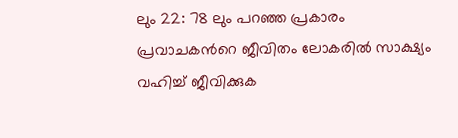ലും 22: 78 ലും പറഞ്ഞ പ്രകാരം പ്രവാചകന്‍റെ ജീവിതം ലോകരില്‍ സാക്ഷ്യം വഹിച്ച് ജീവിക്കുക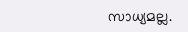സാധ്യമല്ല.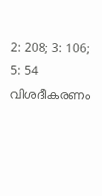2: 208; 3: 106; 5: 54 വിശദീകരണം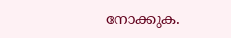നോക്കുക.